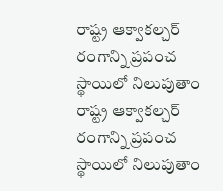రాష్ట్ర ఆక్వాకల్చర్ రంగాన్ని ప్రపంచ స్థాయిలో నిలుపుతాం
రాష్ట్ర ఆక్వాకల్చర్ రంగాన్ని ప్రపంచ స్థాయిలో నిలుపుతాం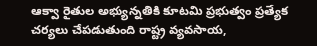ఆక్వా రైతుల అభ్యున్నతికి కూటమి ప్రభుత్వం ప్రత్యేక చర్యలు చేపడుతుంది రాష్ట్ర వ్యవసాయ,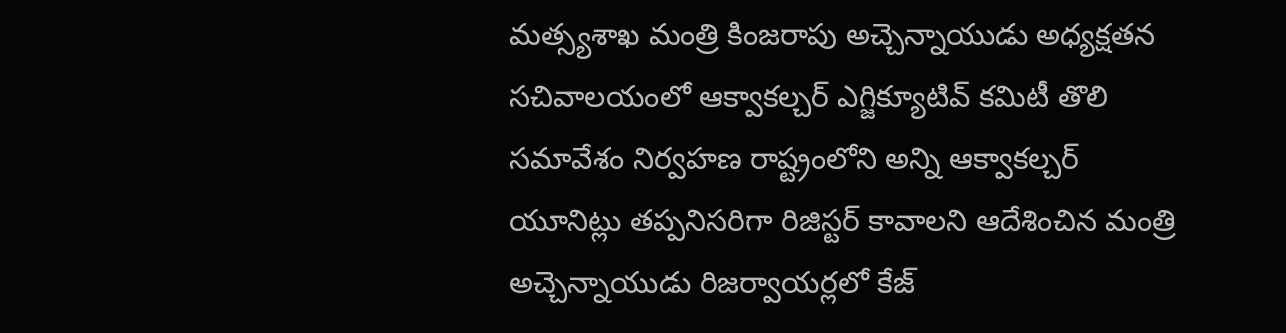మత్స్యశాఖ మంత్రి కింజరాపు అచ్చెన్నాయుడు అధ్యక్షతన సచివాలయంలో ఆక్వాకల్చర్ ఎగ్జిక్యూటివ్ కమిటీ తొలి సమావేశం నిర్వహణ రాష్ట్రంలోని అన్ని ఆక్వాకల్చర్ యూనిట్లు తప్పనిసరిగా రిజిస్టర్ కావాలని ఆదేశించిన మంత్రి అచ్చెన్నాయుడు రిజర్వాయర్లలో కేజ్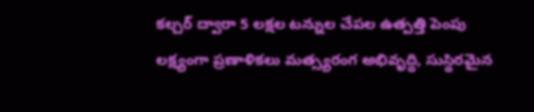కల్చర్ ద్వారా 5 లక్షల టన్నుల చేపల ఉత్పత్తి పెంపు లక్ష్యంగా ప్రణాళికలు మత్స్యరంగ అభివృద్ధి, సుస్థిరమైన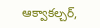ఆక్వాకల్చర్,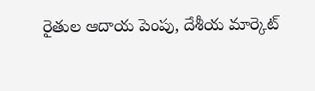రైతుల ఆదాయ పెంపు, దేశీయ మార్కెట్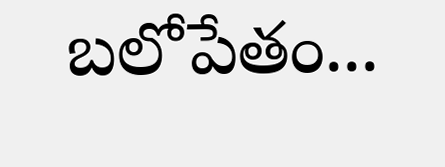బలోపేతం...